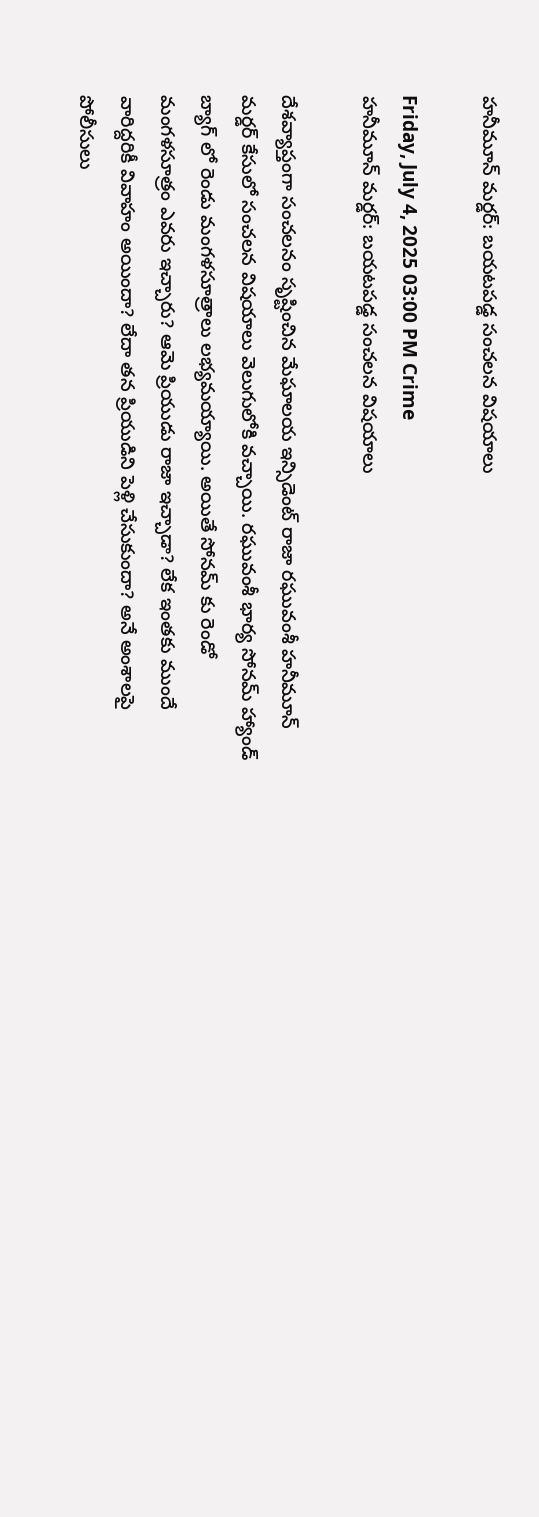హనీమూన్ మర్డర్: బయటపడ్డ సంచలన విషయాలు

Friday, July 4, 2025 03:00 PM Crime
హనీమూన్ మర్డర్: బయటపడ్డ సంచలన విషయాలు

దేశవ్యాప్తంగా సంచలనం సృష్టించిన మేఘాలయ ఇన్సిడెంట్ రాజా రఘువంశీ హనీమూన్ మర్డర్ కేసులో సంచలన విషయాలు వెలుగులోకి వచ్చాయి. రఘువంశీ భార్య సోనమ్ హ్యాండ్ బ్యాగ్ లో రెండు మంగళసూత్రాలు లభ్యమయ్యాయి. అయితే సోనమ్ కు రెండో మంగళసూత్రం ఎవరు ఇచ్చారు? ఆమె ప్రియుడు రాజా ఇచ్చాడా? లేక ఇంతకు ముందే వారిద్దరికీ వివాహం అయిందా? లేదా తన ప్రియుడిని పెళ్లి చేసుకుందా? అనే అంశాలపై పోలీసులు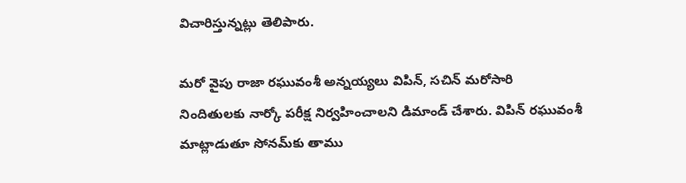విచారిస్తున్నట్లు తెలిపారు.

మరో వైపు రాజా రఘువంశీ అన్నయ్యలు విపిన్, సచిన్ మరోసారి నిందితులకు నార్కో పరీక్ష నిర్వహించాలని డిమాండ్ చేశారు. విపిన్ రఘువంశీ మాట్లాడుతూ సోనమ్‌కు తాము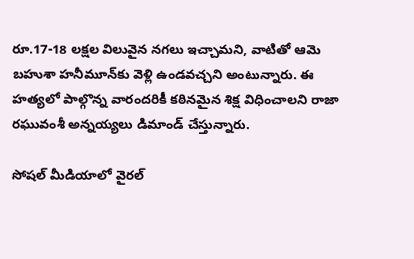రూ.17-18 లక్షల విలువైన నగలు ఇచ్చామని, వాటితో ఆమె బహుశా హనీమూన్‌కు వెళ్లి ఉండవచ్చని అంటున్నారు. ఈ హత్యలో పాల్గొన్న వారందరికీ కఠినమైన శిక్ష విధించాలని రాజా రఘువంశీ అన్నయ్యలు డిమాండ్ చేస్తున్నారు.

సోషల్ మీడియాలో వైరల్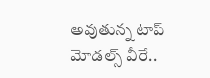అవుతున్న టాప్ మోడల్స్ వీరే..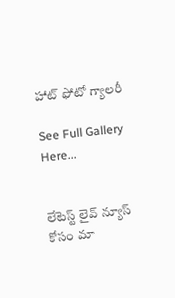హాట్ ఫోటో గ్యాలరీ

See Full Gallery Here...


లేటెస్ట్ లైవ్ న్యూస్ కోసం మా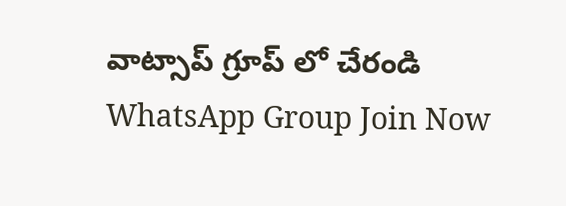వాట్సాప్ గ్రూప్ లో చేరండి
WhatsApp Group Join Now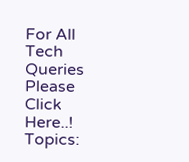For All Tech Queries Please Click Here..!
Topics: